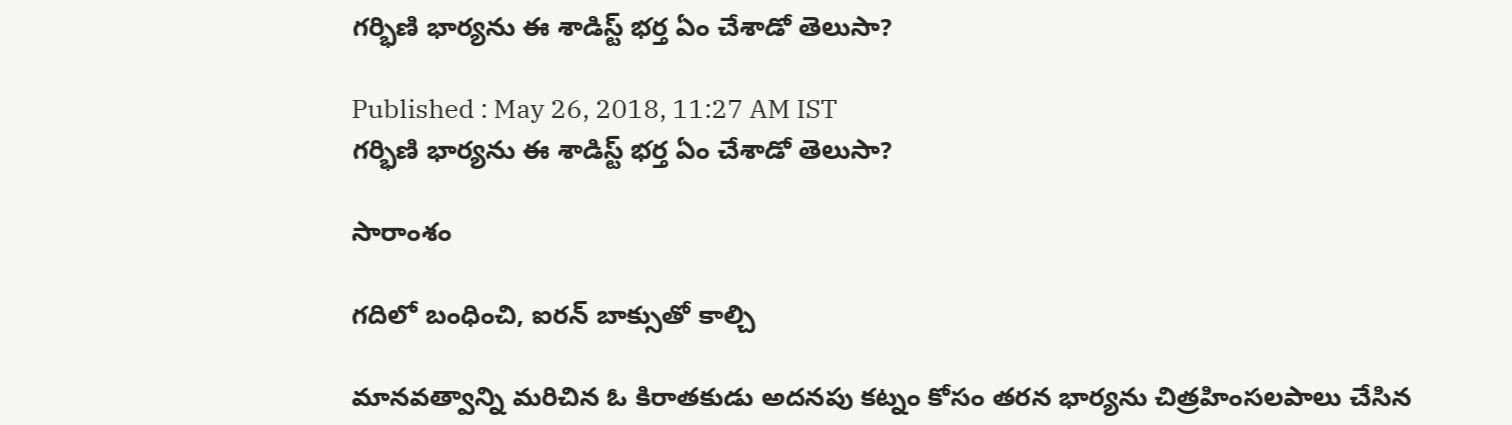గర్భిణి భార్యను ఈ శాడిస్ట్ భర్త ఏం చేశాడో తెలుసా?

Published : May 26, 2018, 11:27 AM IST
గర్భిణి భార్యను ఈ శాడిస్ట్ భర్త ఏం చేశాడో తెలుసా?

సారాంశం

గదిలో బంధించి, ఐరన్ బాక్సుతో కాల్చి

మానవత్వాన్ని మరిచిన ఓ కిరాతకుడు అదనపు కట్నం కోసం తరన భార్యను చిత్రహింసలపాలు చేసిన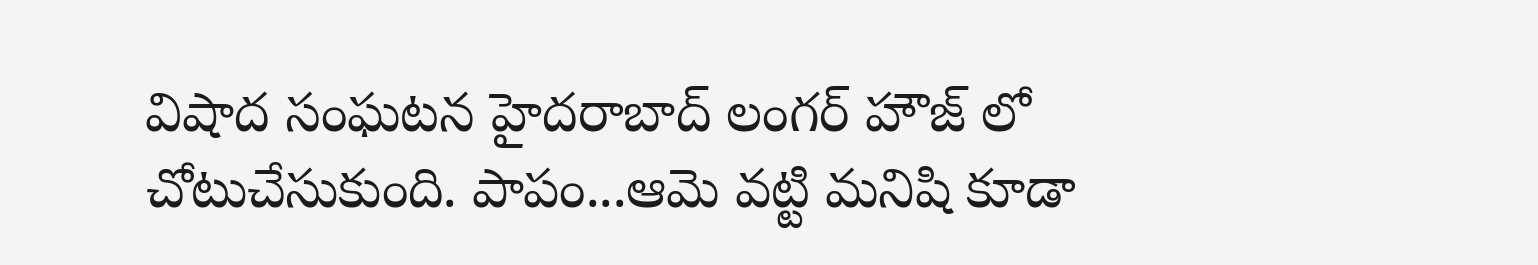విషాద సంఘటన హైదరాబాద్ లంగర్ హౌజ్ లో చోటుచేసుకుంది. పాపం...ఆమె వట్టి మనిషి కూడా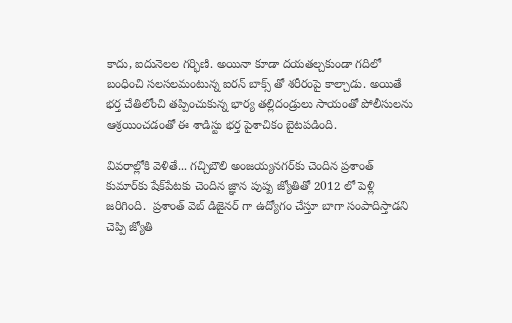కాదు, ఐదునెలల గర్భిణి. అయినా కూడా దయతల్చకుండా గదిలో బంధించి సలసలమంటున్న ఐరన్ బాక్స్ తో శరీరంపై కాల్చాడు. అయితే భర్త చేతిలోంచి తప్పించుకున్న భార్య తల్లిదండ్రులు సాయంతో పోలీసులను ఆశ్రయించడంతో ఈ శాడిస్టు భర్త పైశాచికం బైటపడింది.

వివరాల్లోకి వెళితే... గచ్చిబౌలి అంజయ్యనగర్‌కు చెందిన ప్రశాంత్ కుమార్‌కు షేక్‌పేటకు చెందిన జ్ఞాన పుష్ప జ్యోతితో 2012 లో పెళ్లి జరిగింది.  ప్రశాంత్ వెబ్ డిజైనర్ గా ఉద్యోగం చేస్తూ బాగా సంపాదిస్తాడని చెప్పి జ్యోతి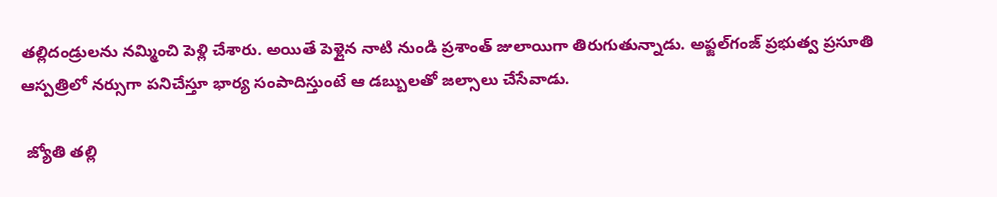తల్లిదండ్రులను నమ్మించి పెళ్లి చేశారు. అయితే పెళ్లైన నాటి నుండి ప్రశాంత్ జులాయిగా తిరుగుతున్నాడు. అఫ్జల్‌గంజ్ ప్రభుత్వ ప్రసూతి ఆస్పత్రిలో నర్సుగా పనిచేస్తూ భార్య సంపాదిస్తుంటే ఆ డబ్బులతో జల్సాలు చేసేవాడు.

 జ్యోతి తల్లి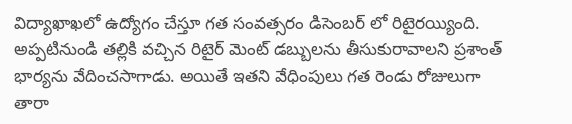విద్యాఖాఖలో ఉద్యోగం చేస్తూ గత సంవత్సరం డిసెంబర్ లో రిటైరయ్యింది. అప్పటినుండి తల్లికి వచ్చిన రిటైర్ మెంట్ డబ్బులను తీసుకురావాలని ప్రశాంత్ భార్యను వేదించసాగాడు. అయితే ఇతని వేధింపులు గత రెండు రోజులుగా తారా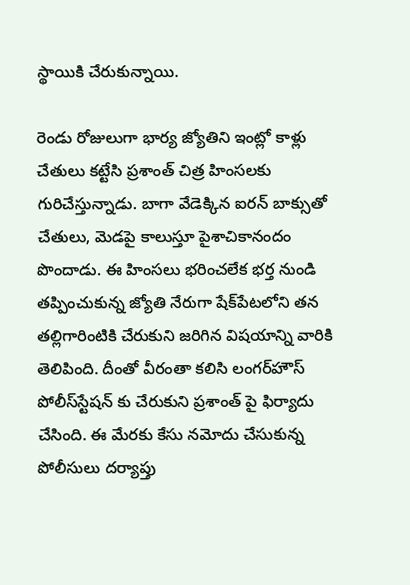స్థాయికి చేరుకున్నాయి.

రెండు రోజులుగా భార్య జ్యోతిని ఇంట్లో కాళ్లు చేతులు కట్టేసి ప్రశాంత్ చిత్ర హింసలకు గురిచేస్తున్నాడు. బాగా వేడెక్కిన ఐరన్ బాక్సుతో చేతులు, మెడపై కాలుస్తూ పైశాచికానందం పొందాడు. ఈ హింసలు భరించలేక భర్త నుండి తప్పించుకున్న జ్యోతి నేరుగా షేక్‌పేటలోని తన తల్లిగారింటికి చేరుకుని జరిగిన విషయాన్ని వారికి తెలిపింది. దీంతో వీరంతా కలిసి లంగర్‌హౌస్ పోలీస్‌స్టేషన్‌ కు చేరుకుని ప్రశాంత్ పై ఫిర్యాదు చేసింది. ఈ మేరకు కేసు నమోదు చేసుకున్న పోలీసులు దర్యాప్తు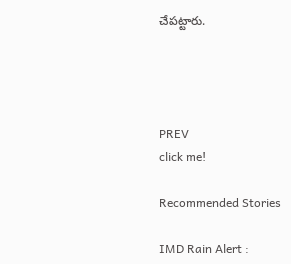చేపట్టారు.




PREV
click me!

Recommended Stories

IMD Rain Alert :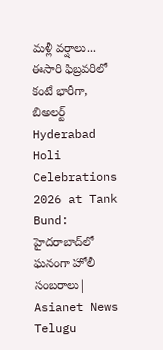మళ్లీ వర్షాలు... ఈసారి ఫిబ్రవరిలో కంటే భారీగా, బిఅలర్ట్
Hyderabad Holi Celebrations 2026 at Tank Bund: హైదరాబాద్‌లో ఘనంగా హోలీ సంబరాలు| Asianet News Telugu